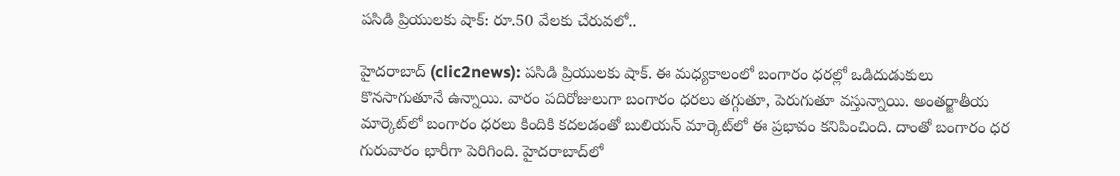ప‌సిడి ప్రియుల‌కు షాక్‌: రూ.50 వేలకు చేరువలో..

హైద‌రాబాద్ (clic2news): ప‌సిడి ప్రియుల‌కు షాక్‌. ఈ మధ్య‌కాలంలో బంగారం ధరల్లో ఒడిదుడుకులు కొనసాగుతూనే ఉన్నాయి. వారం ప‌దిరోజులుగా బంగారం ధ‌ర‌లు తగ్గుతూ, పెరుగుతూ వస్తున్నాయి. అంతర్జాతీయ మార్కెట్‌లో బంగారం ధరలు కిందికి కదలడంతో బులియన్ మార్కెట్‌లో ఈ ప్రభావం కనిపించింది. దాంతో బంగారం ధ‌ర గురువారం భారీగా పెరిగింది. హైదరాబాద్‌లో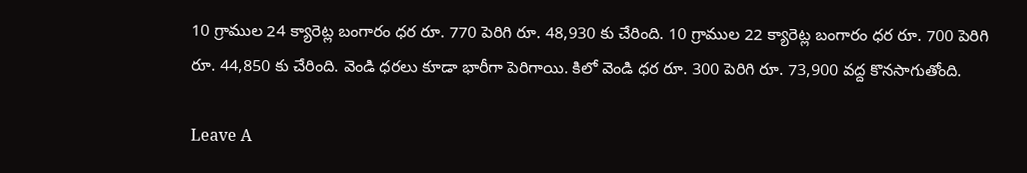10 గ్రాముల 24 క్యారెట్ల బంగారం ధర రూ. 770 పెరిగి రూ. 48,930 కు చేరింది. 10 గ్రాముల 22 క్యారెట్ల బంగారం ధర రూ. 700 పెరిగి రూ. 44,850 కు చేరింది. వెండి ధరలు కూడా భారీగా పెరిగాయి. కిలో వెండి ధర రూ. 300 పెరిగి రూ. 73,900 వద్ద కొనసాగుతోంది.

Leave A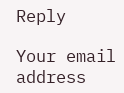Reply

Your email address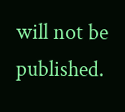will not be published.